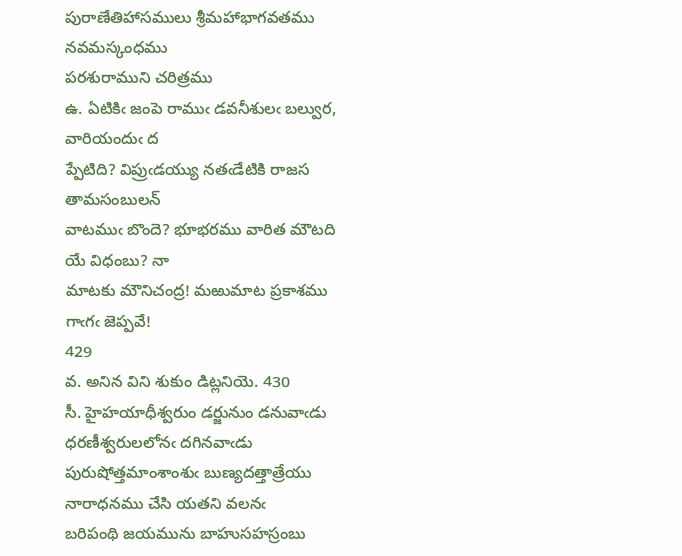పురాణేతిహాసములు శ్రీమహాభాగవతము నవమస్కంధము
పరశురాముని చరిత్రము
ఉ. ఏటికిఁ జంపె రాముఁ డవనీశులఁ బల్వుర, వారియందుఁ ద
ప్పేటిది? విప్రుఁడయ్యు నతఁడేటికి రాజస తామసంబులన్‌
వాటముఁ బొందె? భూభరము వారిత మౌటది యే విధంబు? నా
మాటకు మౌనిచంద్ర! మఱుమాట ప్రకాశము గాఁగఁ జెప్పవే!
429
వ. అనిన విని శుకుం డిట్లనియె. 430
సీ. హైహయాధీశ్వరుం డర్జునుం డనువాఁడు ధరణీశ్వరులలోనఁ దగినవాఁడు
పురుషోత్తమాంశాంశుఁ బుణ్యదత్తాత్రేయు నారాధనము చేసి యతని వలనఁ
బరిపంథి జయమును బాహుసహస్రంబు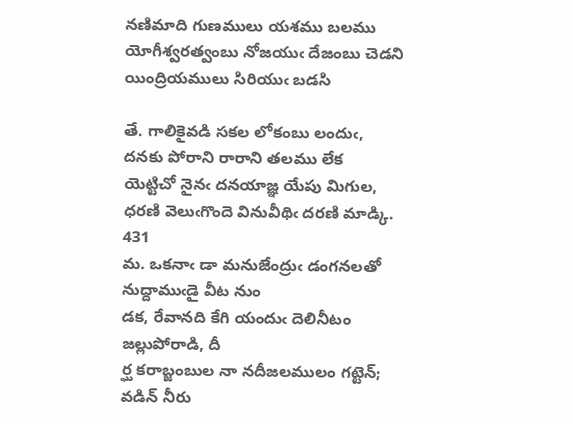నణిమాది గుణములు యశము బలము
యోగీశ్వరత్వంబు నోజయుఁ దేజంబు చెడని యింద్రియములు సిరియుఁ బడసి

తే. గాలికైవడి సకల లోకంబు లందుఁ, దనకు పోరాని రారాని తలము లేక
యెట్టిచో నైనఁ దనయాజ్ఞ యేపు మిగుల, ధరణి వెలుఁగొందె వినువీథిఁ దరణి మాడ్కి.
431
మ. ఒకనాఁ డా మనుజేంద్రుఁ డంగనలతో నుద్దాముఁడై వీట నుం
డక, రేవానది కేగి యందుఁ దెలినీటం జల్లుపోరాడి, దీ
ర్ఘ కరాబ్జంబుల నా నదీజలములం గట్టెన్‌; వడిన్‌ నీరు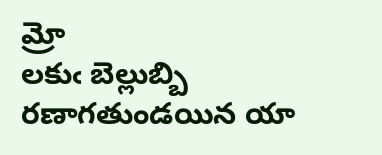మ్రో
లకుఁ బెల్లుబ్బి రణాగతుండయిన యా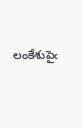లంకేశుపైఁ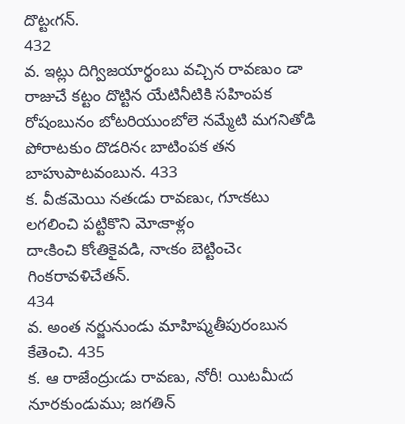దొట్టఁగన్‌.
432
వ. ఇట్లు దిగ్విజయార్థంబు వచ్చిన రావణుం డా రాజుచే కట్టం దొట్టిన యేటినీటికి సహింపక రోషంబునం బోటరియుంబోలె నమ్మేటి మగనితోడి పోరాటకుం దొడరినఁ బాటింపక తన బాహుపాటవంబున. 433
క. వీఁకమెయి నతఁడు రావణుఁ, గూఁకటు లగలించి పట్టికొని మోఁకాళ్లం
దాఁకించి కోఁతికైవడి, నాఁకం బెట్టించెఁ గింకరావళిచేతన్‌.
434
వ. అంత నర్జునుండు మాహిష్మతీపురంబున కేతెంచి. 435
క. ఆ రాజేంద్రుఁడు రావణు, నోరీ! యిటమీఁద నూరకుండుము; జగతిన్‌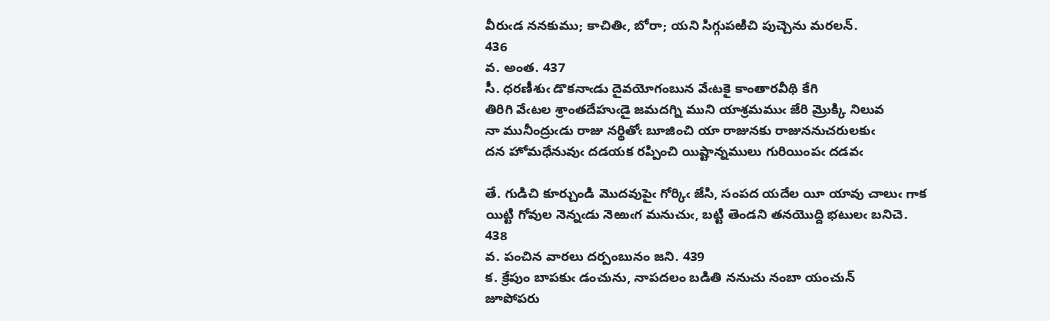వీరుఁడ ననకుము; కాచితిఁ, బోరా; యని సిగ్గుపఱిచి పుచ్చెను మరలన్‌.
436
వ. అంత. 437
సీ. ధరణీశుఁ డొకనాఁడు దైవయోగంబున వేఁటకై కాంతారవీథి కేగి
తిరిగి వేఁటల శ్రాంతదేహుఁడై జమదగ్ని ముని యాశ్రమముఁ జేరి మ్రొక్కి నిలువ
నా మునీంద్రుఁడు రాజు నర్థితోఁ బూజించి యా రాజునకు రాజుననుచరులకుఁ
దన హోమధేనువుఁ దడయక రప్పించి యిష్టాన్నములు గురియింపఁ దడవఁ

తే. గుడిచి కూర్చుండి మొదవుపైఁ గోర్కిఁ జేసి, సంపద యదేల యీ యావు చాలుఁ గాక
యిట్టి గోవుల నెన్నఁడు నెఱుఁగ మనుచుఁ, బట్టి తెండని తనయొద్ది భటులఁ బనిచె.
438
వ. పంచిన వారలు దర్పంబునం జని. 439
క. క్రేపుం బాపకుఁ డంచును, నాపదలం బడితి ననుచు నంబా యంచున్‌
జూపోపరు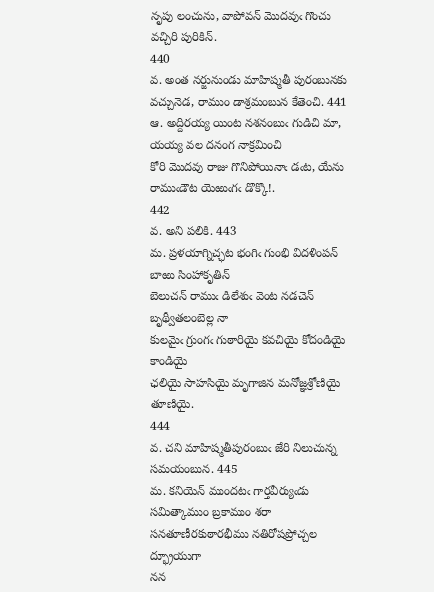నృపు లంచును, వాపోవన్‌ మొదవుఁ గొంచు వచ్చిరి పురికిన్‌.
440
వ. అంత నర్జునుండు మాహిష్మతీ పురంబునకు వచ్చునెడ, రాముం డాశ్రమంబున కేతెంచి. 441
ఆ. అద్దిరయ్య యింట నశనంబుఁ గుడిచి మా, యయ్య వల దనంగ నాక్రమించి
కోరి మొదవు రాజు గొనిపోయినాఁ డఁట, యేను రాముఁడౌట యెఱుఁగఁ డొక్కొ!.
442
వ. అని పలికి. 443
మ. ప్రళయాగ్నిచ్ఛట భంగిఁ గుంభి విదళింపన్‌ బాఱు సింహాకృతిన్‌
బెలుచన్‌ రాముఁ డిలేశుఁ వెంట నడచెన్‌ బృథ్వీతలంబెల్ల నా
కులమైఁ గ్రుంగఁ గుఠారియై కవచియై కోదండియై కాండియై
ఛలియై సాహసియై మృగాజిన మనోజ్ఞశ్రోణియై తూణియై.
444
వ. చని మాహిష్మతీపురంబుఁ జేరి నిలుచున్న సమయంబున. 445
మ. కనియెన్‌ ముందటఁ గార్తవీర్యుఁడు సమిత్కాముం బ్రకాముం శరా
సనతూణీరకుఠారభీము నతిరోషప్రోచ్చల ద్భ్రూయుగా
నన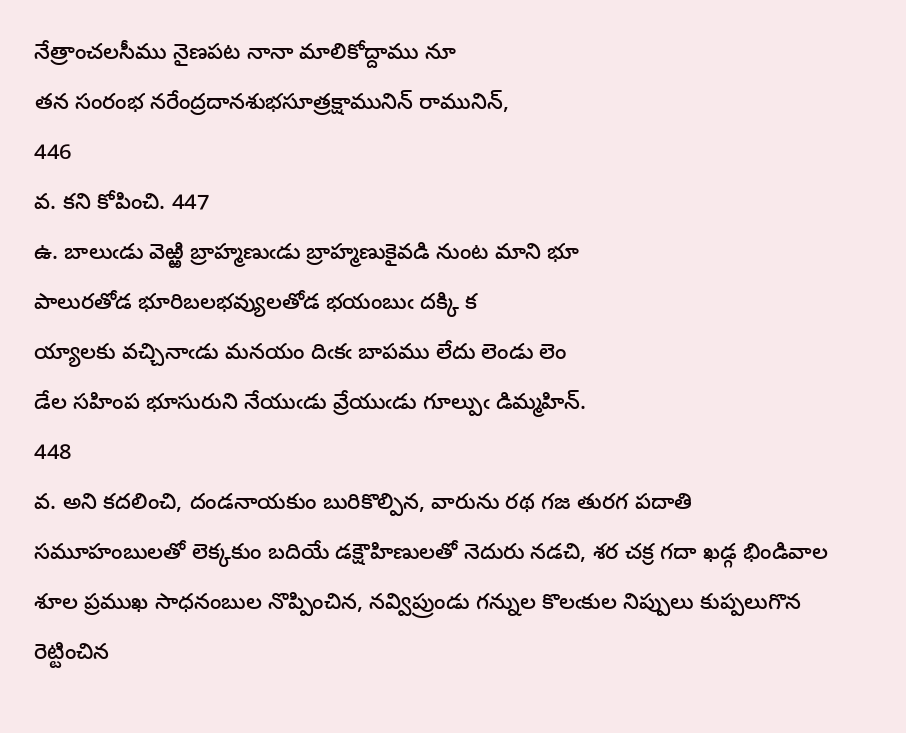నేత్రాంచలసీము నైణపట నానా మాలికోద్దాము నూ
తన సంరంభ నరేంద్రదానశుభసూత్రక్షామునిన్‌ రామునిన్‌,
446
వ. కని కోపించి. 447
ఉ. బాలుఁడు వెఱ్ఱి బ్రాహ్మణుఁడు బ్రాహ్మణుకైవడి నుంట మాని భూ
పాలురతోడ భూరిబలభవ్యులతోడ భయంబుఁ దక్కి క
య్యాలకు వచ్చినాఁడు మనయం దిఁకఁ బాపము లేదు లెండు లెం
డేల సహింప భూసురుని నేయుఁడు వ్రేయుఁడు గూల్పుఁ డిమ్మహిన్‌.
448
వ. అని కదలించి, దండనాయకుం బురికొల్పిన, వారును రథ గజ తురగ పదాతి సమూహంబులతో లెక్కకుం బదియే డక్షౌహిణులతో నెదురు నడచి, శర చక్ర గదా ఖడ్గ భిండివాల శూల ప్రముఖ సాధనంబుల నొప్పించిన, నవ్విప్రుండు గన్నుల కొలఁకుల నిప్పులు కుప్పలుగొన రెట్టించిన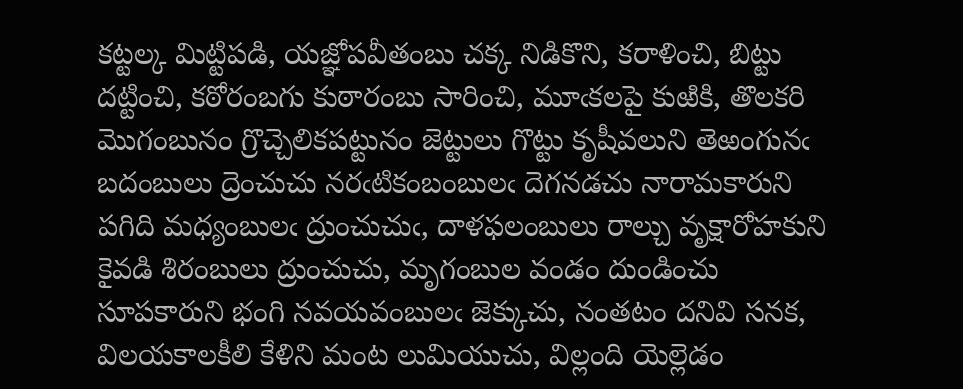కట్టల్క మిట్టిపడి, యజ్ఞోపవీతంబు చక్క నిడికొని, కరాళించి, బిట్టు దట్టించి, కఠోరంబగు కుఠారంబు సారించి, మూఁకలపై కుఱికి, తొలకరి మొగంబునం గ్రొచ్చెలికపట్టునం జెట్టులు గొట్టు కృషీవలుని తెఱంగునఁ బదంబులు ద్రెంచుచు నరఁటికంబంబులఁ దెగనడచు నారామకారుని పగిది మధ్యంబులఁ ద్రుంచుచుఁ, దాళఫలంబులు రాల్చు వృక్షారోహకుని కైవడి శిరంబులు ద్రుంచుచు, మృగంబుల వండం దుండించు సూపకారుని భంగి నవయవంబులఁ జెక్కుచు, నంతటం దనివి సనక, విలయకాలకీలి కేళిని మంట లుమియుచు, విల్లంది యెల్లెడం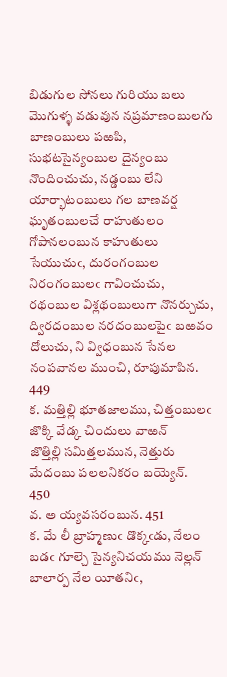బిడుగుల సోనలు గురియు బలు మొగుళ్ళ వడువున నప్రమాణంబులగు బాణంబులు పఱపి, సుభటసైన్యంబుల దైన్యంబు నొందించుచు, నడ్డంబు లేని యార్భాటంబులు గల బాణవర్ష ఘృతంబులచే రాహుతులం గోపానలంబున కాహుతులు సేయుచుఁ, దురంగంబుల నిరంగంబులఁ గావించుచు, రథంబుల విశ్లథంబులుగా నొనర్చుచు, ద్విరదంబుల నరదంబులపైఁ బఱవం దోలుచు, ని వ్విధంబున సేనల నంపవానల ముంచి, రూపుమాపిన. 449
క. మత్తిల్లి భూతజాలము, చిత్తంబులఁ జొక్కి వేడ్క చిందులు వాఱన్‌
జొత్తిల్లి సమిత్తలమున, నెత్తురు మేదంబు పలలనికరం బయ్యెన్‌.
450
వ. అ య్యవసరంబున. 451
క. మే లీ బ్రాహ్మణుఁ డొక్కఁడు, నేలం బడఁ గూల్చె సైన్యనిచయము నెల్లన్‌
బాలార్ప నేల యీతనిఁ,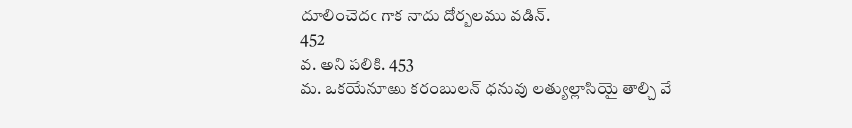దూలించెదఁ గాక నాదు దోర్బలము వడిన్‌.
452
వ. అని పలికి. 453
మ. ఒకయేనూఱు కరంబులన్‌ ధనువు లత్యుల్లాసియై తాల్చి వే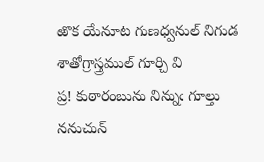ఱొక యేనూట గుణధ్వనుల్‌ నిగుడ శాతోగ్రాస్త్రముల్‌ గూర్చి వి
ప్ర! కుఠారంబును నిన్నుఁ గూల్తు ననుచున్‌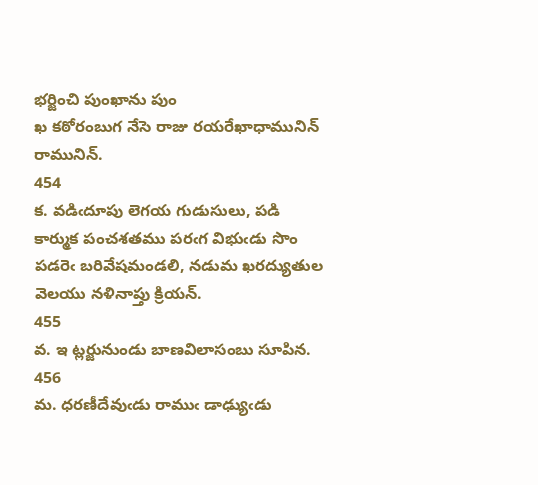భర్జించి పుంఖాను పుం
ఖ కఠోరంబుగ నేసె రాజు రయరేఖాధామునిన్‌ రామునిన్‌.
454
క. వడిఁదూపు లెగయ గుడుసులు, పడి కార్ముక పంచశతము పరఁగ విభుఁడు సొం
పడరెఁ బరివేషమండలి, నడుమ ఖరద్యుతుల వెలయు నళినాప్తు క్రియన్‌.
455
వ. ఇ ట్లర్జునుండు బాణవిలాసంబు సూపిన. 456
మ. ధరణీదేవుఁడు రాముఁ డాఢ్యుఁడు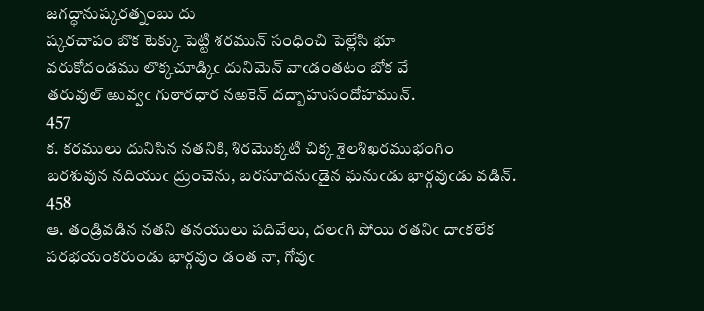జగద్ధానుష్కరత్నంబు దు
ష్కరచాపం బొక టెక్కు పెట్టి శరమున్‌ సంధించి పెల్లేసి భూ
వరుకోదండము లొక్కచూడ్కిఁ దునిమెన్‌ వాఁడంతటం బోక వే
తరువుల్‌ ఱువ్వఁ గుఠారధార నఱకెన్‌ దద్బాహుసందోహమున్‌.
457
క. కరములు దునిసిన నతనికి, శిరమొక్కటి చిక్క శైలశిఖరముభంగిం
బరశువున నదియుఁ ద్రుంచెను, బరసూదనుఁడైన ఘనుఁడు భార్గవుఁడు వడిన్‌.
458
ఆ. తండ్రివడిన నతని తనయులు పదివేలు, దలఁగి పోయి రతనిఁ దాఁకలేక
పరభయంకరుండు భార్గవుం డంత నా, గోవుఁ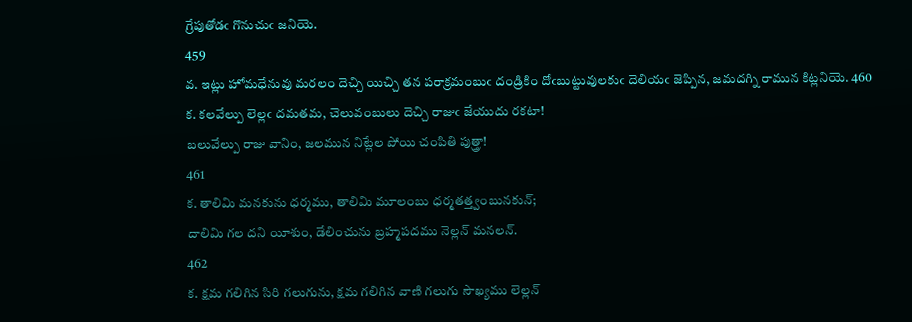గ్రేపుతోడఁ గొనుచుఁ జనియె.
459
వ. ఇట్లు హోమధేనువు మరలం దెచ్చి యిచ్చి తన పరాక్రమంబుఁ దండ్రికిం దోఁబుట్టువులకుఁ దెలియఁ జెప్పిన, జమదగ్ని రామున కిట్లనియె. 460
క. కలవేల్పు లెల్లఁ దమతమ, చెలువంబులు దెచ్చి రాజుఁ జేయుదు రకటా!
బలువేల్పు రాజు వానిం, జలమున నిట్లేల పోయి చంపితి పుత్త్రా!
461
క. తాలిమి మనకును ధర్మము, తాలిమి మూలంబు ధర్మతత్త్వంబునకున్‌;
దాలిమి గల దని యీశుం, డేలించును బ్రహ్మపదము నెల్లన్‌ మనలన్‌.
462
క. క్షమ గలిగిన సిరి గలుగును, క్షమ గలిగిన వాణి గలుగు సౌఖ్యము లెల్లన్‌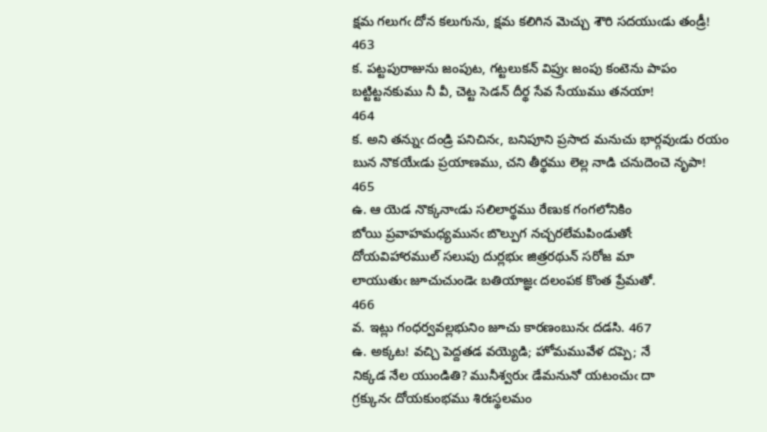క్షమ గలుగఁ దోన కలుగును, క్షమ కలిగిన మెచ్చు శౌరి సదయుఁడు తండ్రీ!
463
క. పట్టపురాజును జంపుట, గట్టలుకన్‌ విప్రుఁ జంపు కంటెను పాపం
బట్టిట్టనకుము నీ వీ, చెట్ట సెడన్‌ దీర్థ సేవ సేయుము తనయా!
464
క. అని తన్నుఁ దండ్రి పనిచినఁ, బనిపూని ప్రసాద మనుచు భార్గవుఁడు రయం
బున నొకయేఁడు ప్రయాణము, చని తీర్థము లెల్ల నాడి చనుదెంచె నృపా!
465
ఉ. ఆ యెడ నొక్కనాఁడు సలిలార్థము రేణుక గంగలోనికిం
బోయి ప్రవాహమధ్యమునఁ బొల్పుగ నచ్చరలేమపిండుతోఁ
దోయవిహారముల్‌ సలుపు దుర్లభుఁ జిత్రరథున్‌ సరోజ మా
లాయుతుఁ జూచుచుండెఁ బతియాజ్ఞఁ దలంపక కొంత ప్రేమతో.
466
వ. ఇట్లు గంధర్వవల్లభునిం జూచు కారణంబునఁ దడసి. 467
ఉ. అక్కట! వచ్చి పెద్దతడ వయ్యెడి; హోమమువేళ దప్పె; నే
నిక్కడ నేల యుండితి? మునీశ్వరుఁ డేమనునో యటంచుఁ దా
గ్రక్కునఁ దోయకుంభము శిరఃస్థలమం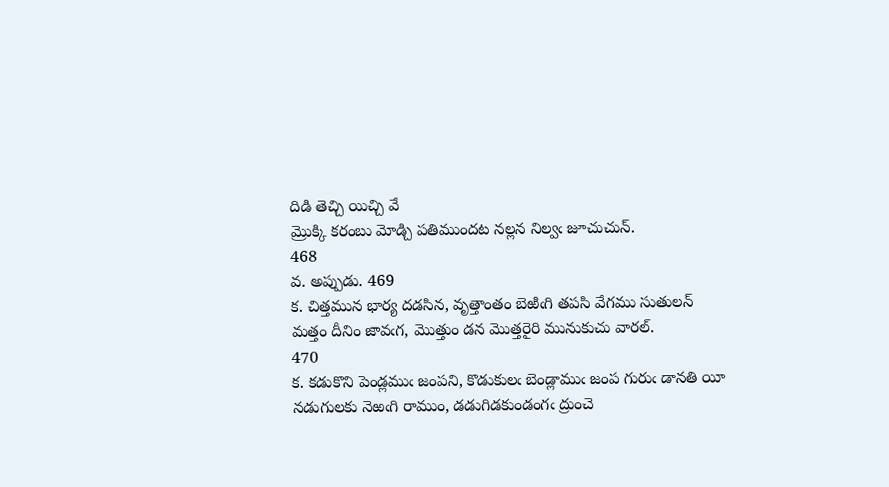దిడి తెచ్చి యిచ్చి వే
మ్రొక్కి కరంబు మోడ్చి పతిముందట నల్లన నిల్వఁ జూచుచున్‌.
468
వ. అప్పుడు. 469
క. చిత్తమున భార్య దడసిన, వృత్తాంతం బెఱిఁగి తపసి వేగము సుతులన్‌
మత్తం దీనిం జావఁగ, మొత్తుం డన మొత్తరైరి మునుకుచు వారల్‌.
470
క. కడుకొని పెండ్లముఁ జంపని, కొడుకులఁ బెండ్లాముఁ జంప గురుఁ డానతి యీ
నడుగులకు నెఱఁగి రాముం, డడుగిడకుండంగఁ ద్రుంచె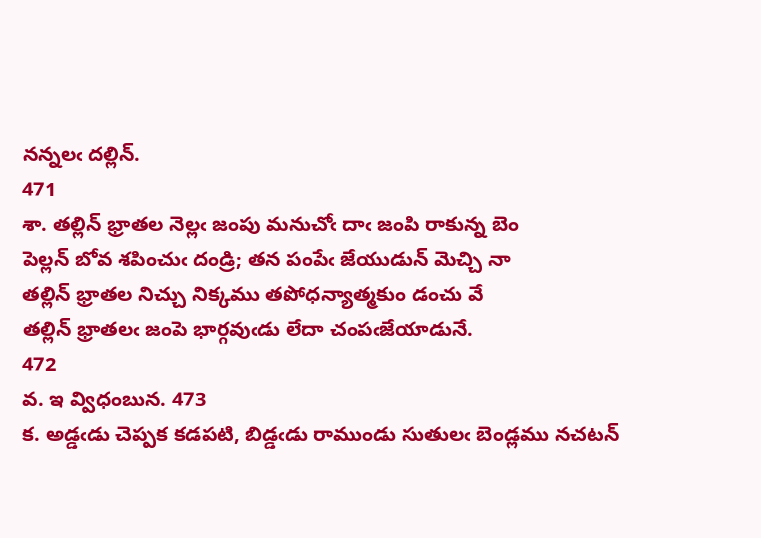నన్నలఁ దల్లిన్‌.
471
శా. తల్లిన్‌ భ్రాతల నెల్లఁ జంపు మనుచోఁ దాఁ జంపి రాకున్న బెం
పెల్లన్‌ బోవ శపించుఁ దండ్రి; తన పంపేఁ జేయుడున్‌ మెచ్చి నా
తల్లిన్‌ భ్రాతల నిచ్చు నిక్కము తపోధన్యాత్మకుం డంచు వే
తల్లిన్‌ భ్రాతలఁ జంపె భార్గవుఁడు లేదా చంపఁజేయాడునే.
472
వ. ఇ వ్విధంబున. 473
క. అడ్డఁడు చెప్పక కడపటి, బిడ్డఁడు రాముండు సుతులఁ బెండ్లము నచటన్‌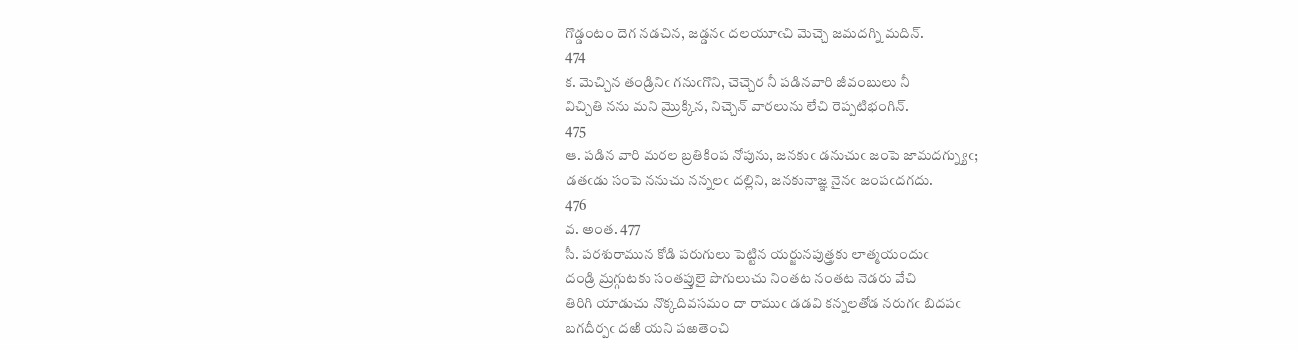గొడ్డంటం దెగ నడచిన, జడ్డనఁ దలయూఁచి మెచ్చె జమదగ్ని మదిన్‌.
474
క. మెచ్చిన తండ్రినిఁ గనుఁగొని, చెచ్చెర నీ పడినవారి జీవంబులు నీ
విచ్చితి నను మని మ్రొక్కిన, నిచ్చెన్‌ వారలును లేచి రెప్పటిభంగిన్‌.
475
ఆ. పడిన వారి మరల బ్రతికింప నోపును, జనకుఁ డనుచుఁ జంపె జామదగ్న్యుఁ;
డతఁడు సంపె ననుచు నన్నలఁ దల్లిని, జనకునాజ్ఞ నైనఁ జంపఁదగదు.
476
వ. అంత. 477
సీ. పరశురామున కోడి పరుగులు పెట్టిన యర్జునపుత్త్రకు లాత్మయందుఁ
దండ్రి మ్రగ్గుటకు సంతప్తులై పొగులుచు నింతట నంతట నెడరు వేచి
తిరిగి యాడుచు నొక్కదివసమం దా రాముఁ డడవి కన్నలతోడ నరుగఁ బిదపఁ
బగదీర్పఁ దఱి యని పఱతెంచి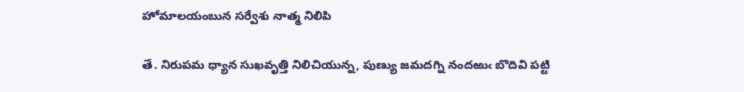హోమాలయంబున సర్వేశు నాత్మ నిలిపి

తే. నిరుపమ ధ్యాన సుఖవృత్తి నిలిచియున్న, పుణ్యు జమదగ్ని నందఱుఁ బొదివి పట్టి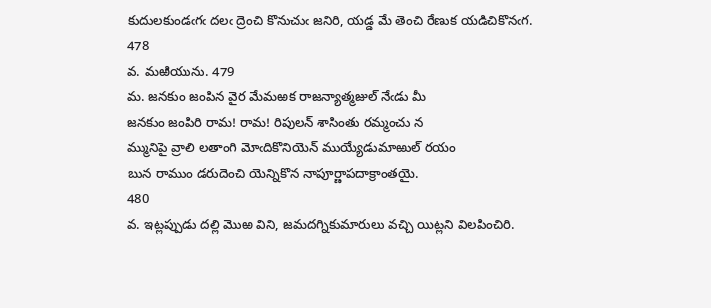కుదులకుండఁగఁ దలఁ ద్రెంచి కొనుచుఁ జనిరి, యడ్డ మే తెంచి రేణుక యడిచికొనఁగ.
478
వ. మఱియును. 479
మ. జనకుం జంపిన వైర మేమఱక రాజన్యాత్మజుల్‌ నేఁడు మీ
జనకుం జంపిరి రామ! రామ! రిపులన్‌ శాసింతు రమ్మంచు న
మ్మునిపై వ్రాలి లతాంగి మోఁదికొనియెన్‌ ముయ్యేడుమాఱుల్‌ రయం
బున రాముం డరుదెంచి యెన్నికొన నాపూర్ణాపదాక్రాంతయై.
480
వ. ఇట్లప్పుడు దల్లి మొఱ విని, జమదగ్నికుమారులు వచ్చి యిట్లని విలపించిరి.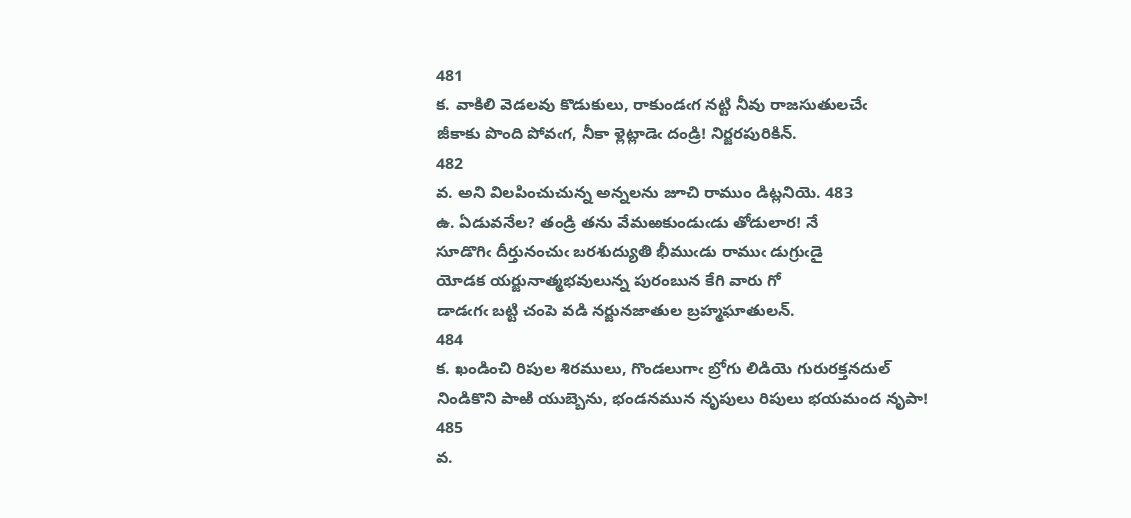481
క. వాకిలి వెడలవు కొడుకులు, రాకుండఁగ నట్టి నీవు రాజసుతులచేఁ
జీకాకు పొంది పోవఁగ, నీకా ళ్లెట్లాడెఁ దండ్రి! నిర్జరపురికిన్‌.
482
వ. అని విలపించుచున్న అన్నలను జూచి రాముం డిట్లనియె. 483
ఉ. ఏడువనేల? తండ్రి తను వేమఱకుండుఁడు తోడులార! నే
సూడొగిఁ దీర్తునంచుఁ బరశుద్యుతి భీముఁడు రాముఁ డుగ్రుఁడై
యోడక యర్జునాత్మభవులున్న పురంబున కేగి వారు గో
డాడఁగఁ బట్టి చంపె వడి నర్జునజాతుల బ్రహ్మఘాతులన్‌.
484
క. ఖండించి రిపుల శిరములు, గొండలుగాఁ బ్రోగు లిడియె గురురక్తనదుల్‌
నిండికొని పాఱి యుబ్బెను, భండనమున నృపులు రిపులు భయమంద నృపా!
485
వ.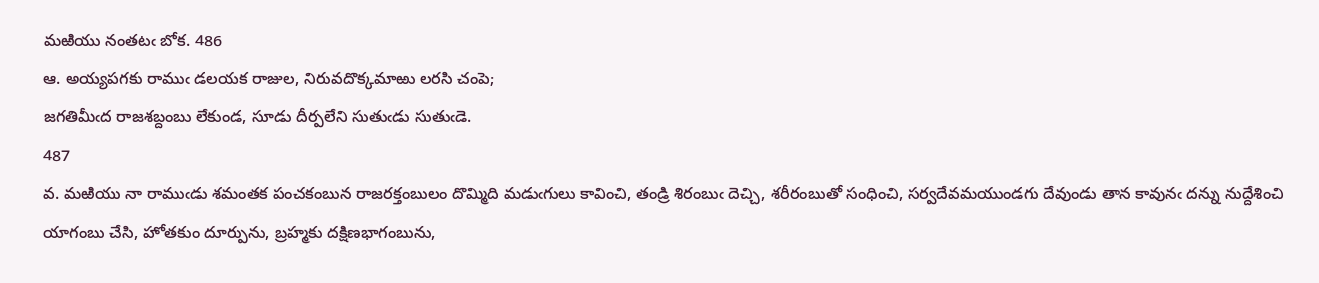మఱియు నంతటఁ బోక. 486
ఆ. అయ్యపగకు రాముఁ డలయక రాజుల, నిరువదొక్కమాఱు లరసి చంపె;
జగతిమీఁద రాజశబ్దంబు లేకుండ, సూడు దీర్పలేని సుతుఁడు సుతుఁడె.
487
వ. మఱియు నా రాముఁడు శమంతక పంచకంబున రాజరక్తంబులం దొమ్మిది మడుఁగులు కావించి, తండ్రి శిరంబుఁ దెచ్చి, శరీరంబుతో సంధించి, సర్వదేవమయుండగు దేవుండు తాన కావునఁ దన్ను నుద్దేశించి యాగంబు చేసి, హోతకుం దూర్పును, బ్రహ్మకు దక్షిణభాగంబును,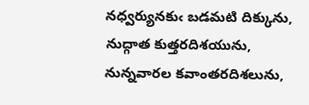నధ్వర్యునకుఁ బడమటి దిక్కును, నుద్గాత కుత్తరదిశయును, నున్నవారల కవాంతరదిశలును,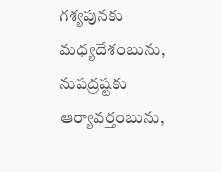గశ్యపునకు మధ్యదేశంబును, నుపద్రష్టకు ఆర్యావర్తంబును,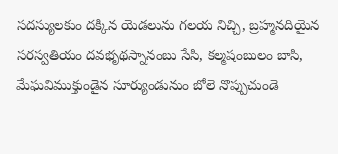సదస్యులకుం దక్కిన యెడలును గలయ నిచ్చి, బ్రహ్మనదియైన సరస్వతియం దవభృథస్నానంబు సేసి, కల్మషంబులం బాసి, మేఘవిముక్తుండైన సూర్యుండునుం బోలె నొప్పుచుండె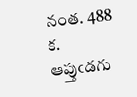నంత. 488
క. ఆప్తుఁడగు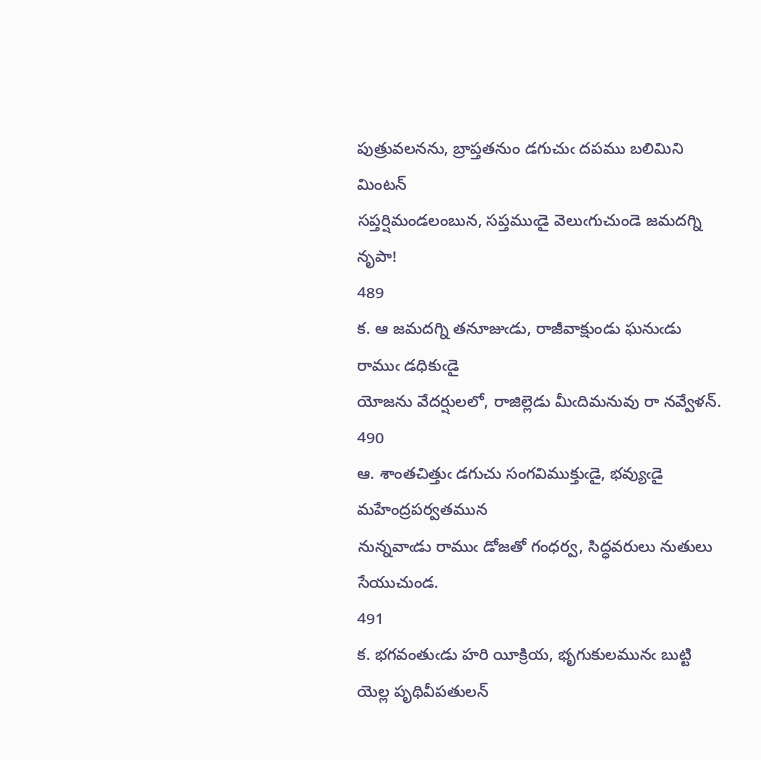పుత్రువలనను, బ్రాప్తతనుం డగుచుఁ దపము బలిమిని మింటన్‌
సప్తర్షిమండలంబున, సప్తముఁడై వెలుఁగుచుండె జమదగ్ని నృపా!
489
క. ఆ జమదగ్ని తనూజుఁడు, రాజీవాక్షుండు ఘనుఁడు రాముఁ డధికుఁడై
యోజను వేదర్షులలో, రాజిల్లెడు మీఁదిమనువు రా నవ్వేళన్‌.
490
ఆ. శాంతచిత్తుఁ డగుచు సంగవిముక్తుఁడై, భవ్యుఁడై మహేంద్రపర్వతమున
నున్నవాఁడు రాముఁ డోజతో గంధర్వ, సిద్ధవరులు నుతులు సేయుచుండ.
491
క. భగవంతుఁడు హరి యీక్రియ, భృగుకులమునఁ బుట్టి యెల్ల పృథివీపతులన్‌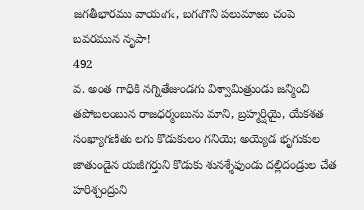జగతీభారము వాయఁగఁ, బగఁగొని పలుమాఱు చంపె బవరమున నృపా!
492
వ. అంత గాధికి నగ్నితేజుండగు విశ్వామిత్రుండు జన్మించి తపోబలంబున రాజధర్మంబును మాని, బ్రహ్మర్షియై, యేకశత సంఖ్యాగణితు లగు కొడుకులం గనియె; అయ్యెడ భృగుకుల జాతుండైన యజీగర్తుని కొడుకు శునశ్శేఫుండు దల్లిదండ్రుల చేత హరిశ్చంద్రుని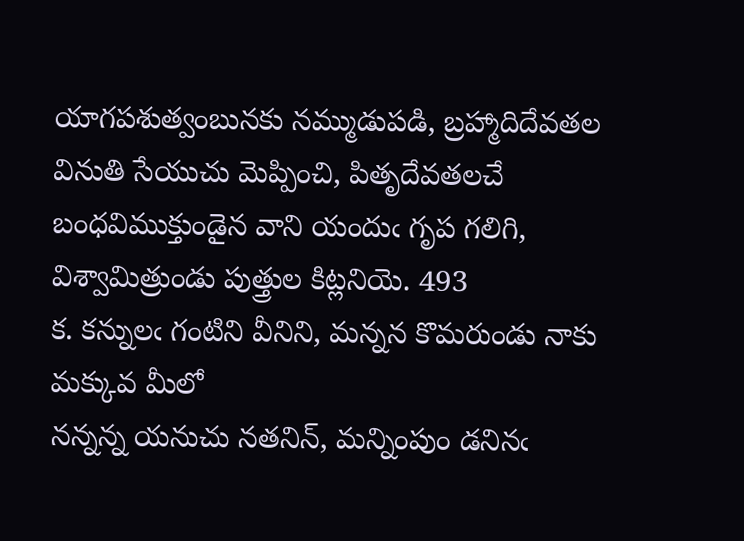యాగపశుత్వంబునకు నమ్ముడుపడి, బ్రహ్మాదిదేవతల వినుతి సేయుచు మెప్పించి, పితృదేవతలచే బంధవిముక్తుండైన వాని యందుఁ గృప గలిగి, విశ్వామిత్రుండు పుత్త్రుల కిట్లనియె. 493
క. కన్నులఁ గంటిని వీనిని, మన్నన కొమరుండు నాకు మక్కువ మీలో
నన్నన్న యనుచు నతనిన్‌, మన్నింపుం డనినఁ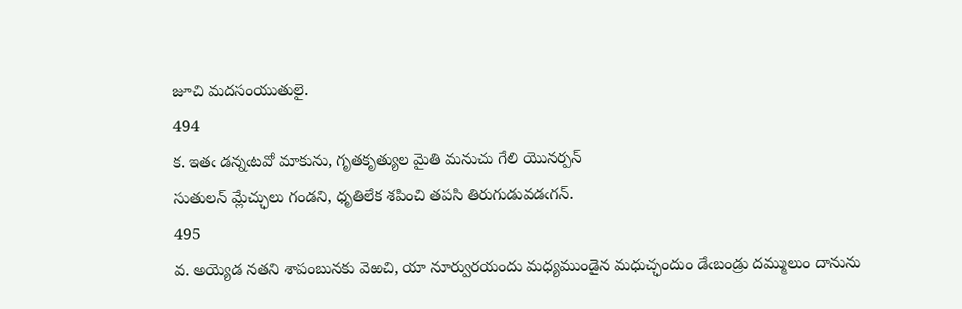జూచి మదసంయుతులై.
494
క. ఇతఁ డన్నఁటవో మాకును, గృతకృత్యుల మైతి మనుచు గేలి యొనర్పన్‌
సుతులన్‌ మ్లేచ్ఛులు గండని, ధృతిలేక శపించి తపసి తిరుగుడువడఁగన్‌.
495
వ. అయ్యెడ నతని శాపంబునకు వెఱచి, యా నూర్వురయందు మధ్యముండైన మధుచ్ఛందుం డేఁబండ్రు దమ్ములుం దానును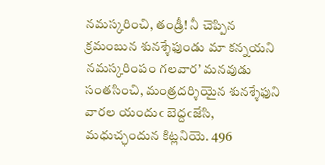నమస్కరించి, తండ్రీ! నీ చెప్పిన క్రమంబున శునశ్శేఫుండు మా కన్నయని నమస్కరింపం గలవార’ మనవుడు సంతసించి, మంత్రదర్శియైన శునశ్శేఫుని వారల యందుఁ బెద్దఁజేసి, మధుచ్ఛందున కిట్లనియె. 496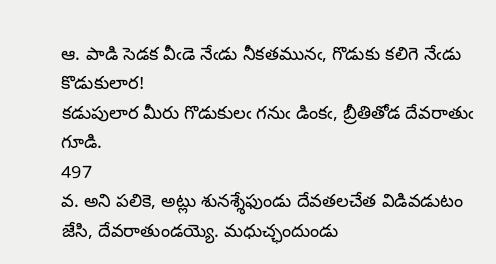ఆ. పాడి సెడక వీఁడె నేఁడు నీకతమునఁ, గొడుకు కలిగె నేఁడు కొడుకులార!
కడుపులార మీరు గొడుకులఁ గనుఁ డింకఁ, బ్రీతితోడ దేవరాతుఁ గూడి.
497
వ. అని పలికె, అట్లు శునశ్శేఫుండు దేవతలచేత విడివడుటం జేసి, దేవరాతుండయ్యె. మధుచ్ఛందుండు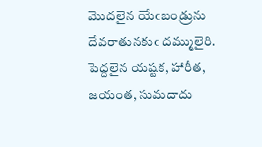మొదలైన యేఁబండ్రును దేవరాతునకుఁ దమ్ములైరి. పెద్దలైన యష్టక, హారీత, జయంత, సుమదాదు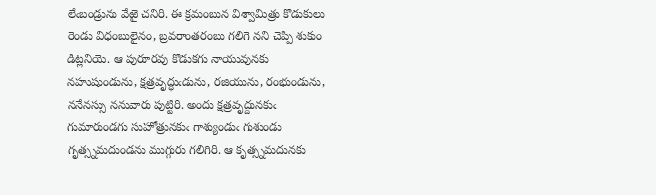లేఁబండ్రును వేఱై చనిరి. ఈ క్రమంబున విశ్వామిత్రు కొడుకులు రెండు విధంబులైనం, బ్రవరాంతరంబు గలిగె నని చెప్పి శుకుం డిట్లనియె. ఆ పురూరవు కొడుకగు నాయువునకు నహుషుండును, క్షత్రవృద్ధుఁడును, రజియును, రంభుండును, ననేనస్సు ననువారు పుట్టిరి. అందు క్షత్రవృద్దునకుఁ గుమారుండగు సుహోత్రునకుఁ గాశ్యుండుఁ గుశుండు గృత్స్నమదుండను ముగ్గురు గలిగిరి. ఆ కృత్స్నమదునకు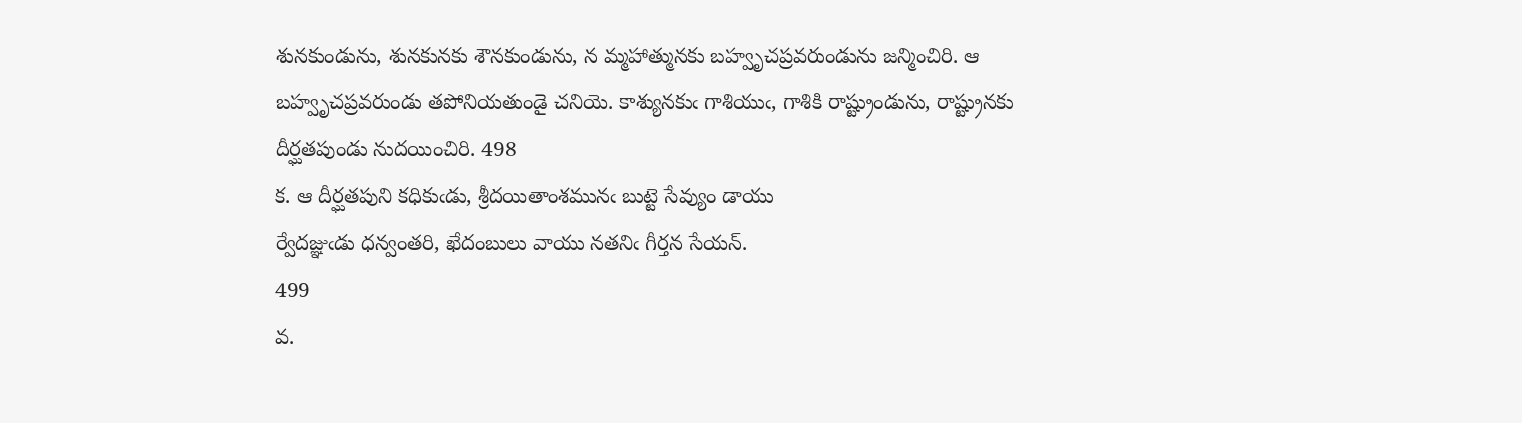శునకుండును, శునకునకు శౌనకుండును, న మ్మహాత్మునకు బహ్వృచప్రవరుండును జన్మించిరి. ఆ బహ్వృచప్రవరుండు తపోనియతుండై చనియె. కాశ్యునకుఁ గాశియుఁ, గాశికి రాష్ట్రుండును, రాష్ట్రునకు దీర్ఘతపుండు నుదయించిరి. 498
క. ఆ దీర్ఘతపుని కధికుఁడు, శ్రీదయితాంశమునఁ బుట్టె సేవ్యుం డాయు
ర్వేదజ్ఞుఁడు ధన్వంతరి, ఖేదంబులు వాయు నతనిఁ గీర్తన సేయన్‌.
499
వ.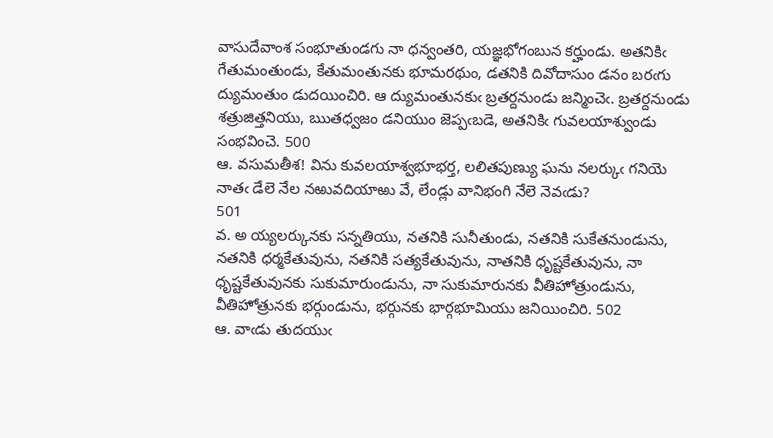వాసుదేవాంశ సంభూతుండగు నా ధన్వంతరి, యజ్ఞభోగంబున కర్హుండు. అతనికిఁ గేతుమంతుండు, కేతుమంతునకు భూమరథుం, డతనికి దివోదాసుం డనం బరఁగు ద్యుమంతుం డుదయించిరి. ఆ ద్యుమంతునకుఁ బ్రతర్దనుండు జన్మించెఁ. బ్రతర్దనుండు శత్రుజిత్తనియు, ఋతధ్వజం డనియుం జెప్పఁబడె, అతనికిఁ గువలయాశ్వుండు సంభవించె. 500
ఆ. వసుమతీశ! విను కువలయాశ్వభూభర్త, లలితపుణ్యు ఘను నలర్కుఁ గనియె
నాతఁ డేలె నేల నఱువదియాఱు వే, లేండ్లు వానిభంగి నేలె నెవఁడు?
501
వ. అ య్యలర్కునకు సన్నతియు, నతనికి సునీతుండు, నతనికి సుకేతనుండును, నతనికి ధర్మకేతువును, నతనికి సత్యకేతువును, నాతనికి ధృష్టకేతువును, నా ధృష్టకేతువునకు సుకుమారుండును, నా సుకుమారునకు వీతిహోత్రుండును, వీతిహోత్రునకు భర్గుండును, భర్గునకు భార్గభూమియు జనియించిరి. 502
ఆ. వాఁడు తుదయుఁ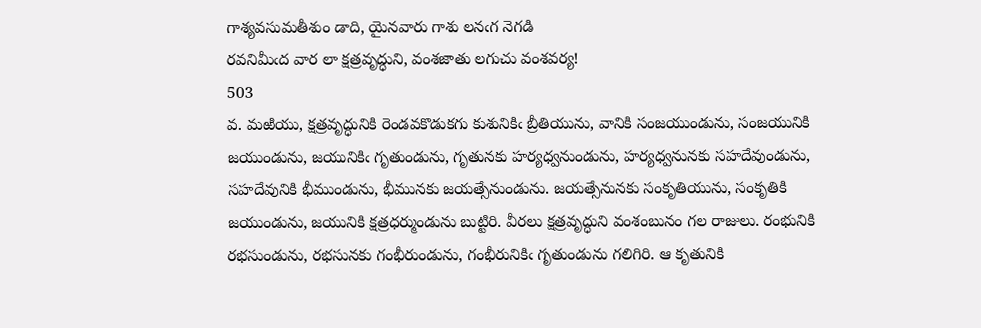గాశ్యవసుమతీశుం డాది, యైనవారు గాశు లనఁగ నెగడి
రవనిమీఁద వార లా క్షత్రవృద్ధుని, వంశజాతు లగుచు వంశవర్య!
503
వ. మఱియు, క్షత్రవృద్ధునికి రెండవకొడుకగు కుశునికిఁ బ్రీతియును, వానికి సంజయుండును, సంజయునికి జయుండును, జయునికిఁ గృతుండును, గృతునకు హర్యధ్వనుండును, హర్యధ్వనునకు సహదేవుండును, సహదేవునికి భీముండును, భీమునకు జయత్సేనుండును. జయత్సేనునకు సంకృతియును, సంకృతికి జయుండును, జయునికి క్షత్రధర్ముండును బుట్టిరి. వీరలు క్షత్రవృద్ధుని వంశంబునం గల రాజులు. రంభునికి రభసుండును, రభసునకు గంభీరుండును, గంభీరునికిఁ గృతుండును గలిగిరి. ఆ కృతునికి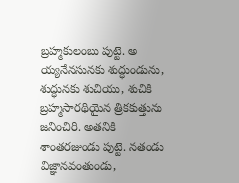బ్రహ్మకులంబు పుట్టె. అ య్యనేనసునకు శుద్ధుండును, శుద్ధునకు శుచియు, శుచికి బ్రహ్మసారథియైన త్రికకుత్తును జనించిరి. అతనికి శాంతరజుండు పుట్టె. నతండు విజ్ఞానవంతుండు,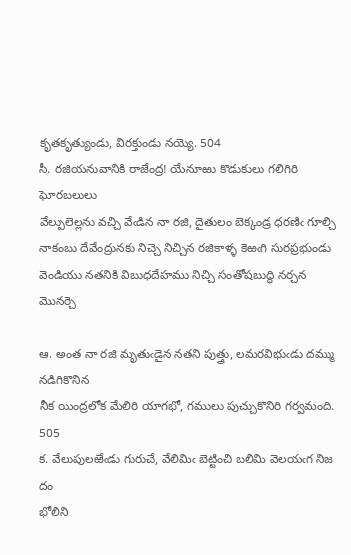కృతకృత్యుండు, విరక్తుండు నయ్యె. 504
సీ. రజియనువానికి రాజేంద్ర! యేనూఱు కొడుకులు గలిగిరి ఘోరబలులు
వేల్పులెల్లను వచ్చి వేఁడిన నా రజి, దైతులం బెక్కండ్ర ధరణిఁ గూల్చి
నాకంబు దేవేంద్రునకు నిచ్చె నిచ్చిన రజికాళ్ళ కెఱఁగి సురప్రభుండు
వెండియు నతనికి విబుధదేహము నిచ్చి సంతోషబుద్ధి నర్చన మొనర్చె

ఆ. అంత నా రజి మృతుఁడైన నతని పుత్త్రు, లమరవిభుఁడు దమ్ము నడిగికొనిన
నీక యింద్రలోక మేలిరి యాగభో, గములు పుచ్చుకొనిరి గర్వమంది.
505
క. వేలుపులఱేఁడు గురుచే, వేలిమిఁ బెట్టించి బలిమి వెలయఁగ నిజ దం
భోలిని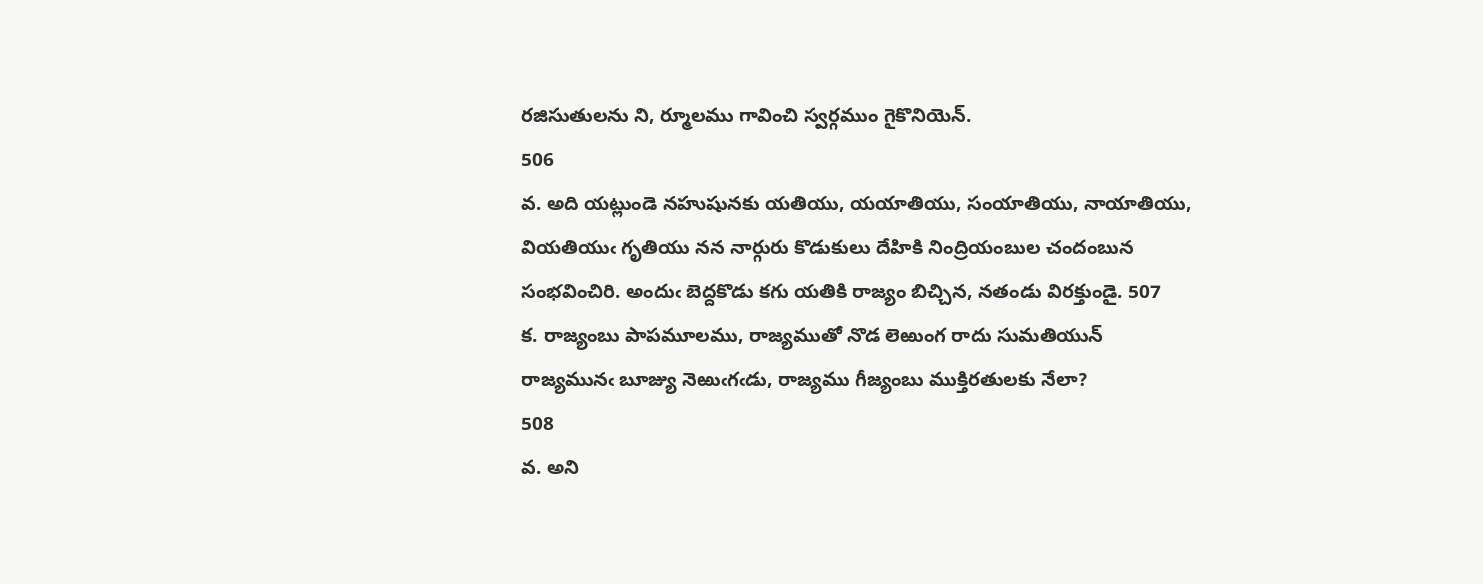రజిసుతులను ని, ర్మూలము గావించి స్వర్గముం గైకొనియెన్‌.
506
వ. అది యట్లుండె నహుషునకు యతియు, యయాతియు, సంయాతియు, నాయాతియు, వియతియుఁ గృతియు నన నార్గురు కొడుకులు దేహికి నింద్రియంబుల చందంబున సంభవించిరి. అందుఁ బెద్దకొడు కగు యతికి రాజ్యం బిచ్చిన, నతండు విరక్తుండై. 507
క. రాజ్యంబు పాపమూలము, రాజ్యముతో నొడ లెఱుంగ రాదు సుమతియున్‌
రాజ్యమునఁ బూజ్యు నెఱుఁగఁడు, రాజ్యము గీజ్యంబు ముక్తిరతులకు నేలా?
508
వ. అని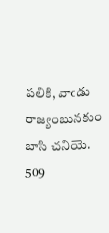పలికి, వాఁడు రాజ్యంబునకుం బాసి చనియె. 509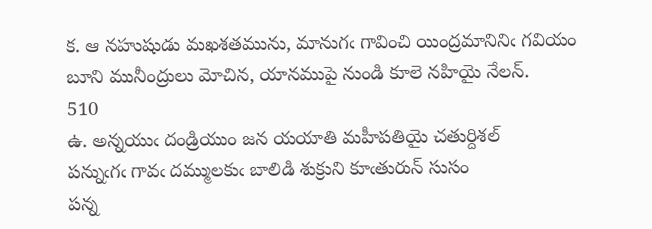క. ఆ నహుషుడు మఖశతమును, మానుగఁ గావించి యింద్రమానినిఁ గవియం
బూని మునీంద్రులు మోచిన, యానముపై నుండి కూలె నహియై నేలన్‌.
510
ఉ. అన్నయుఁ దండ్రియుం జన యయాతి మహీపతియై చతుర్దిశల్‌
పన్నుఁగఁ గావఁ దమ్ములకుఁ బాలిడి శుక్రుని కూఁతురున్‌ సుసం
పన్న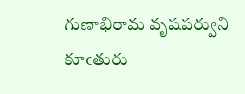గుణాభిరామ వృషపర్వుని కూఁతురు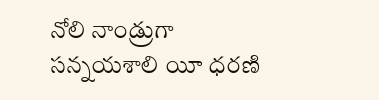నోలి నాండ్రుగా
సన్నయశాలి యీ ధరణి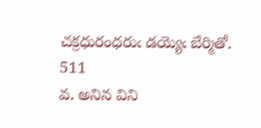చక్రధురంధరుఁ డయ్యెఁ బేర్మితో.
511
వ. అనిన విని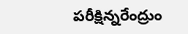పరీక్షిన్నరేంద్రుం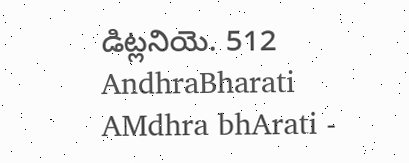డిట్లనియె. 512
AndhraBharati AMdhra bhArati -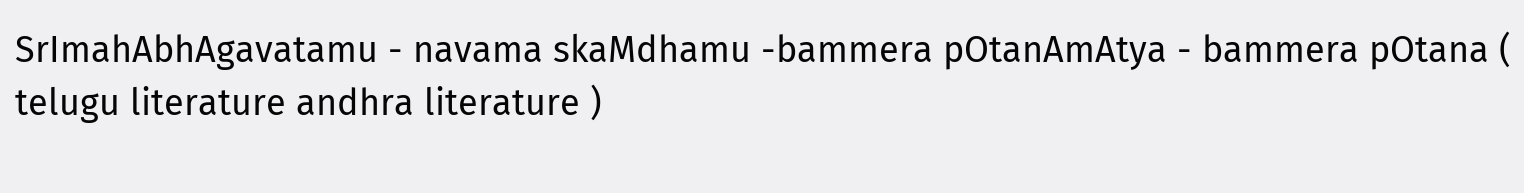SrImahAbhAgavatamu - navama skaMdhamu -bammera pOtanAmAtya - bammera pOtana ( telugu literature andhra literature )